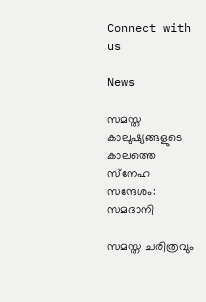Connect with us

News

സമസ്ത കാലുഷ്യങ്ങളുടെ കാലത്തെ സ്‌നേഹ സന്ദേശം: സമദാനി

സമസ്ത ചരിത്രവും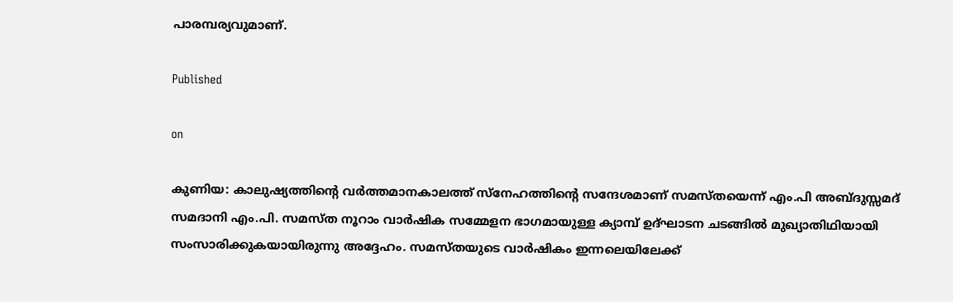പാരമ്പര്യവുമാണ്.

Published

on

കുണിയ: കാലുഷ്യത്തിന്റെ വര്‍ത്തമാനകാലത്ത് സ്‌നേഹത്തിന്റെ സന്ദേശമാണ് സമസ്തയെന്ന് എം.പി അബ്ദുസ്സമദ് സമദാനി എം.പി. സമസ്ത നൂറാം വാര്‍ഷിക സമ്മേളന ഭാഗമായുള്ള ക്യാമ്പ് ഉദ്ഘാടന ചടങ്ങില്‍ മുഖ്യാതിഥിയായി സംസാരിക്കുകയായിരുന്നു അദ്ദേഹം. സമസ്തയുടെ വാര്‍ഷികം ഇന്നലെയിലേക്ക്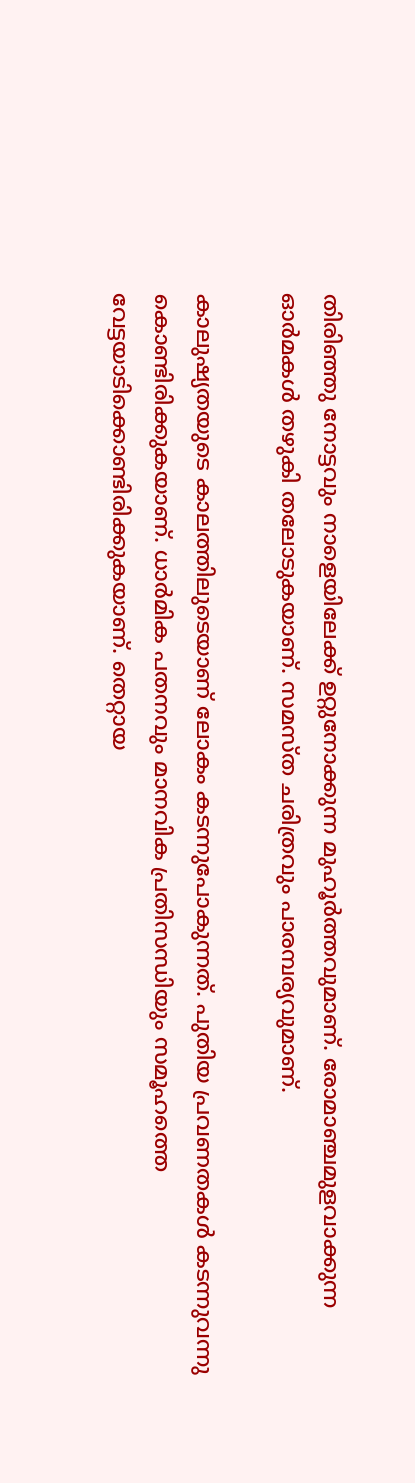തിരിഞ്ഞു നോട്ടവും നാളെയിലേക്ക് ഉറ്റുനോക്കുന്ന മുഹൂര്‍ത്തവുമാണ്. രോമാഞ്ചമുളവാക്കുന്ന ഓര്‍മകള്‍ തഴുകി തലോടുകയാണ്. സമസ്ത ചരിത്രവും പാരമ്പര്യവുമാണ്.

കാലുഷ്യതയുടെ കാലത്തിലുടെയാണ് ലോകം കടന്നുപോകുന്നത്. പുതിയ പ്രവണതകള്‍ കടന്നുവന്നു കൊണ്ടിരിക്കുകയാണ്. ധാര്‍മിക പതനവും മാനവിക പ്രതിസന്ധിയും സമൂഹത്തെ വേട്ടയാടിക്കൊണ്ടിരിക്കുകയാണ്. തെറ്റായ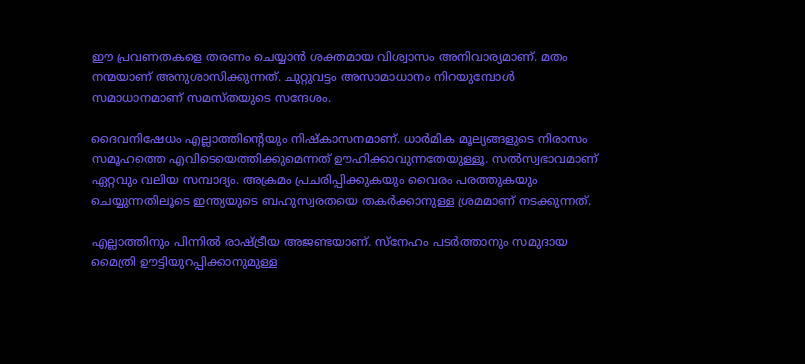ഈ പ്രവണതകളെ തരണം ചെയ്യാന്‍ ശക്തമായ വിശ്വാസം അനിവാര്യമാണ്. മതം നന്മയാണ് അനുശാസിക്കുന്നത്. ചുറ്റുവട്ടം അസാമാധാനം നിറയുമ്പോള്‍ സമാധാനമാണ് സമസ്തയുടെ സന്ദേശം.

ദൈവനിഷേധം എല്ലാത്തിന്റെയും നിഷ്‌കാസനമാണ്. ധാര്‍മിക മൂല്യങ്ങളുടെ നിരാസം സമൂഹത്തെ എവിടെയെത്തിക്കുമെന്നത് ഊഹിക്കാവുന്നതേയുള്ളൂ. സല്‍സ്വഭാവമാണ് ഏറ്റവും വലിയ സമ്പാദ്യം. അക്രമം പ്രചരിപ്പിക്കുകയും വൈരം പരത്തുകയും ചെയ്യുന്നതിലൂടെ ഇന്ത്യയുടെ ബഹുസ്വരതയെ തകര്‍ക്കാനുള്ള ശ്രമമാണ് നടക്കുന്നത്.

എല്ലാത്തിനും പിന്നില്‍ രാഷ്ട്രീയ അജണ്ടയാണ്. സ്‌നേഹം പടര്‍ത്താനും സമുദായ മൈത്രി ഊട്ടിയുറപ്പിക്കാനുമുള്ള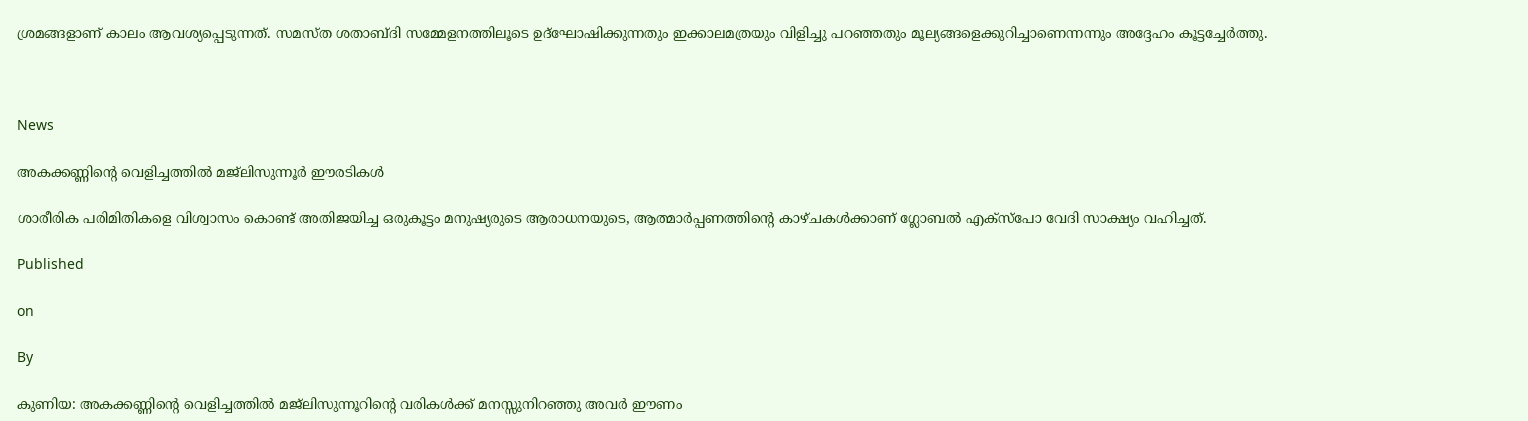ശ്രമങ്ങളാണ് കാലം ആവശ്യപ്പെടുന്നത്. സമസ്ത ശതാബ്ദി സമ്മേളനത്തിലൂടെ ഉദ്‌ഘോഷിക്കുന്നതും ഇക്കാലമത്രയും വിളിച്ചു പറഞ്ഞതും മൂല്യങ്ങളെക്കുറിച്ചാണെന്നന്നും അദ്ദേഹം കൂട്ടച്ചേര്‍ത്തു.



News

അകക്കണ്ണിന്റെ വെളിച്ചത്തില്‍ മജ്‌ലിസുന്നൂര്‍ ഈരടികള്‍

ശാരീരിക പരിമിതികളെ വിശ്വാസം കൊണ്ട് അതിജയിച്ച ഒരുകൂട്ടം മനുഷ്യരുടെ ആരാധനയുടെ, ആത്മാര്‍പ്പണത്തിന്റെ കാഴ്ചകള്‍ക്കാണ് ഗ്ലോബല്‍ എക്‌സ്‌പോ വേദി സാക്ഷ്യം വഹിച്ചത്.

Published

on

By

കുണിയ: അകക്കണ്ണിന്റെ വെളിച്ചത്തില്‍ മജ്‌ലിസുന്നൂറിന്റെ വരികള്‍ക്ക് മനസ്സുനിറഞ്ഞു അവര്‍ ഈണം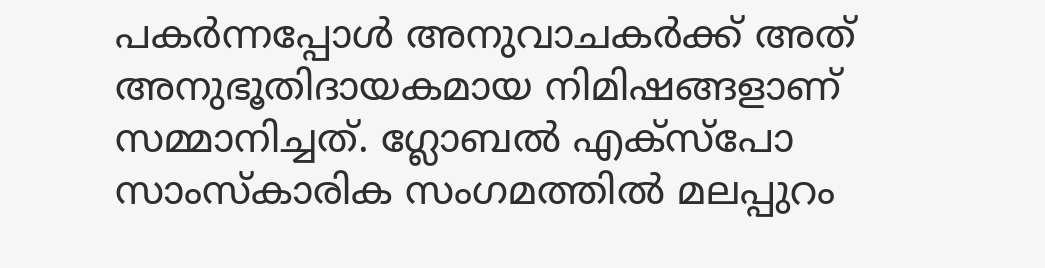പകര്‍ന്നപ്പോള്‍ അനുവാചകര്‍ക്ക് അത് അനുഭൂതിദായകമായ നിമിഷങ്ങളാണ് സമ്മാനിച്ചത്. ഗ്ലോബല്‍ എക്‌സ്‌പോ സാംസ്‌കാരിക സംഗമത്തില്‍ മലപ്പുറം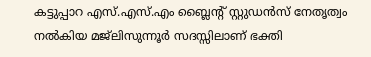കട്ടുപ്പാറ എസ്.എസ്.എം ബ്ലൈന്റ് സ്റ്റുഡന്‍സ് നേതൃത്വം നല്‍കിയ മജ്‌ലിസുന്നൂര്‍ സദസ്സിലാണ് ഭക്തി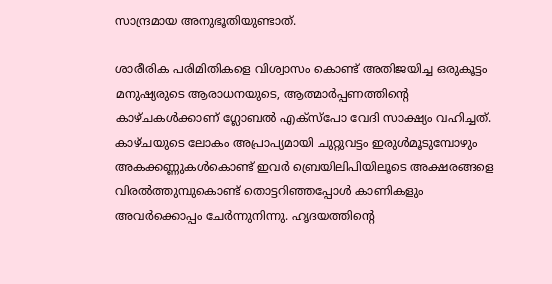സാന്ദ്രമായ അനുഭൂതിയുണ്ടാത്.

ശാരീരിക പരിമിതികളെ വിശ്വാസം കൊണ്ട് അതിജയിച്ച ഒരുകൂട്ടം മനുഷ്യരുടെ ആരാധനയുടെ, ആത്മാര്‍പ്പണത്തിന്റെ കാഴ്ചകള്‍ക്കാണ് ഗ്ലോബല്‍ എക്‌സ്‌പോ വേദി സാക്ഷ്യം വഹിച്ചത്. കാഴ്ചയുടെ ലോകം അപ്രാപ്യമായി ചുറ്റുവട്ടം ഇരുള്‍മൂടുമ്പോഴും അകക്കണ്ണുകള്‍കൊണ്ട് ഇവര്‍ ബ്രെയിലിപിയിലൂടെ അക്ഷരങ്ങളെ വിരല്‍ത്തുമ്പുകൊണ്ട് തൊട്ടറിഞ്ഞപ്പോള്‍ കാണികളും അവര്‍ക്കൊപ്പം ചേര്‍ന്നുനിന്നു. ഹൃദയത്തിന്റെ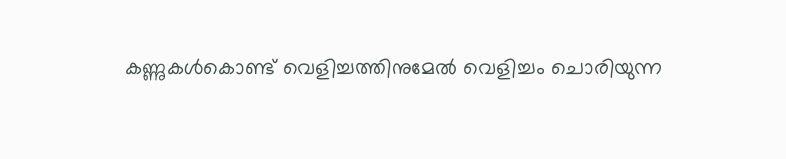കണ്ണുകള്‍കൊണ്ട് വെളിച്ചത്തിനുമേല്‍ വെളിച്ചം ചൊരിയുന്ന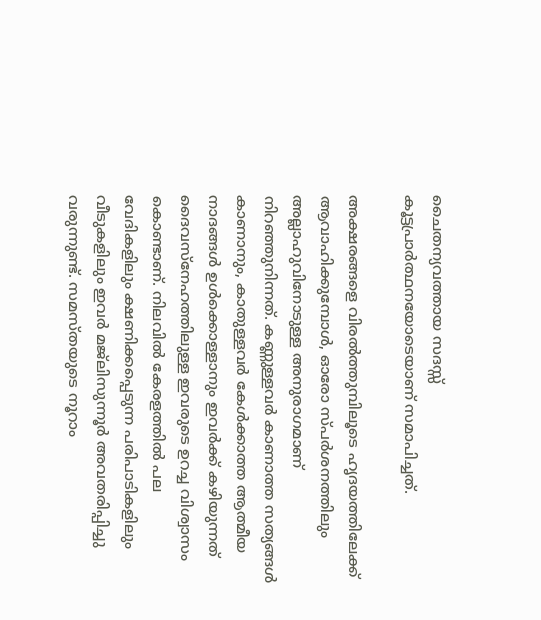ചൈതന്യവത്തായ സദസ്സ് കൂട്ടപ്രാര്‍ത്ഥനയോടെയാണ് സമാപിച്ചത്.

അക്ഷരങ്ങളെ വിരല്‍ത്തുമ്പിലൂടെ ഹൃദയത്തിലേക്ക് ആവാഹിക്കുമ്പോള്‍, ഓരോ സ്പര്‍ശനത്തിലും അല്ലാഹുവിനോടുള്ള അനുരാഗമാണ് നിറഞ്ഞുനിന്നത്. കണ്ണുള്ളവര്‍ കാണാത്ത സത്യങ്ങള്‍ കാണാനും, കാതുള്ളവര്‍ കേള്‍ക്കാത്ത ആത്മീയ നാദങ്ങള്‍ ഉള്‍ക്കൊള്ളാനും ഇവര്‍ക്ക് കഴിയുന്നത് ദൈവസ്‌നേഹത്തിലുള്ള ഇവരുടെ ഉറച്ച വിശ്വാസം കൊണ്ടാണ്. നിലവില്‍ കേരളത്തില്‍ പല വേദികളിലും ക്ഷണിക്കപ്പെടുന്ന പരിപാടികളിലും വീടുകളിലും ഇവര്‍ മജ്‌ലിസുന്നൂര്‍ അവതരിപ്പിച്ചു വരുന്നുണ്ട്. സമസ്തയുടെ നൂറാം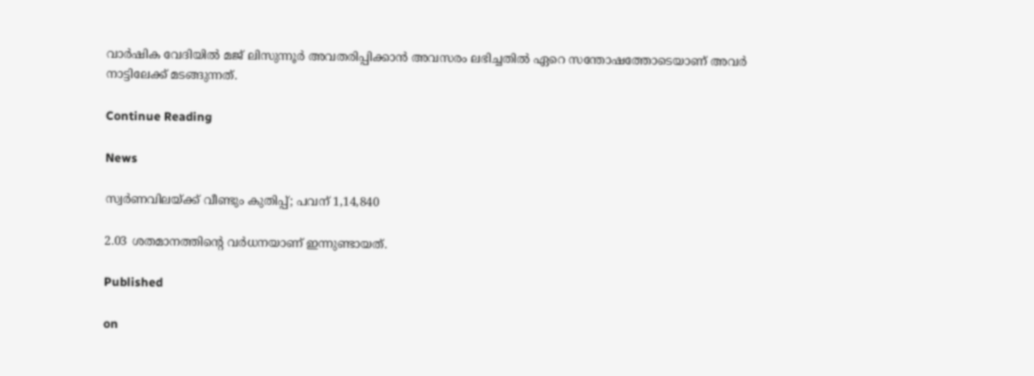വാര്‍ഷിക വേദിയില്‍ മജ് ലിസുന്നൂര്‍ അവതരിപ്പിക്കാന്‍ അവസരം ലഭിച്ചതില്‍ ഏറെ സന്തോഷത്തോടെയാണ് അവര്‍ നാട്ടിലേക്ക് മടങ്ങുന്നത്.

Continue Reading

News

സ്വര്‍ണവിലയ്ക്ക് വീണ്ടും കുതിപ്പ്; പവന് 1,14,840

2.03 ശതമാനത്തിന്റെ വര്‍ധനയാണ് ഇന്നുണ്ടായത്.

Published

on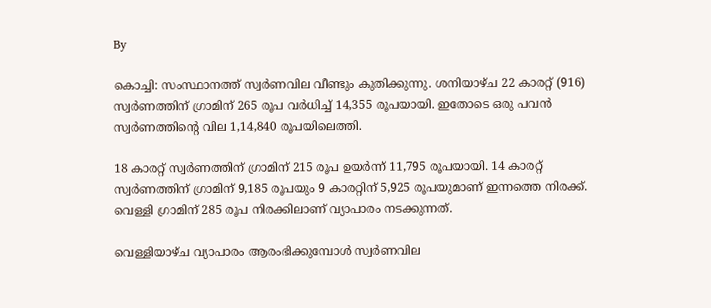By

കൊച്ചി: സംസ്ഥാനത്ത് സ്വര്‍ണവില വീണ്ടും കുതിക്കുന്നു. ശനിയാഴ്ച 22 കാരറ്റ് (916) സ്വര്‍ണത്തിന് ഗ്രാമിന് 265 രൂപ വര്‍ധിച്ച് 14,355 രൂപയായി. ഇതോടെ ഒരു പവന്‍ സ്വര്‍ണത്തിന്റെ വില 1,14,840 രൂപയിലെത്തി.

18 കാരറ്റ് സ്വര്‍ണത്തിന് ഗ്രാമിന് 215 രൂപ ഉയര്‍ന്ന് 11,795 രൂപയായി. 14 കാരറ്റ് സ്വര്‍ണത്തിന് ഗ്രാമിന് 9,185 രൂപയും 9 കാരറ്റിന് 5,925 രൂപയുമാണ് ഇന്നത്തെ നിരക്ക്. വെള്ളി ഗ്രാമിന് 285 രൂപ നിരക്കിലാണ് വ്യാപാരം നടക്കുന്നത്.

വെള്ളിയാഴ്ച വ്യാപാരം ആരംഭിക്കുമ്പോള്‍ സ്വര്‍ണവില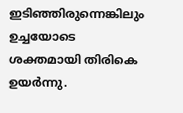ഇടിഞ്ഞിരുന്നെങ്കിലും ഉച്ചയോടെ ശക്തമായി തിരികെ ഉയര്‍ന്നു.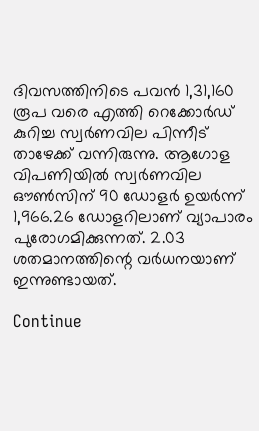ദിവസത്തിനിടെ പവന്‍ 1,31,160 രൂപ വരെ എത്തി റെക്കോര്‍ഡ് കുറിച്ച സ്വര്‍ണവില പിന്നീട് താഴേക്ക് വന്നിരുന്നു. ആഗോള വിപണിയില്‍ സ്വര്‍ണവില ഔണ്‍സിന് 90 ഡോളര്‍ ഉയര്‍ന്ന് 1,966.26 ഡോളറിലാണ് വ്യാപാരം പുരോഗമിക്കുന്നത്. 2.03 ശതമാനത്തിന്റെ വര്‍ധനയാണ് ഇന്നുണ്ടായത്.

Continue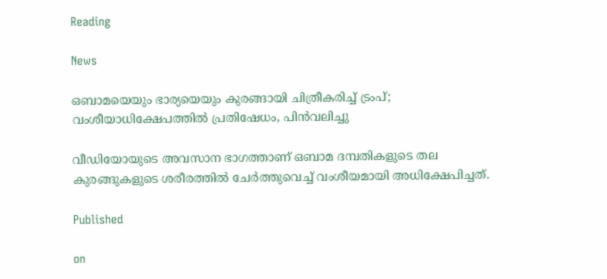Reading

News

ഒബാമയെയും ഭാര്യയെയും കുരങ്ങായി ചിത്രീകരിച്ച് ട്രംപ്; വംശീയാധിക്ഷേപത്തില്‍ പ്രതിഷേധം, പിന്‍വലിച്ചു

വീഡിയോയുടെ അവസാന ഭാഗത്താണ് ഒബാമ ദമ്പതികളുടെ തല കുരങ്ങുകളുടെ ശരീരത്തില്‍ ചേര്‍ത്തുവെച്ച് വംശീയമായി അധിക്ഷേപിച്ചത്.

Published

on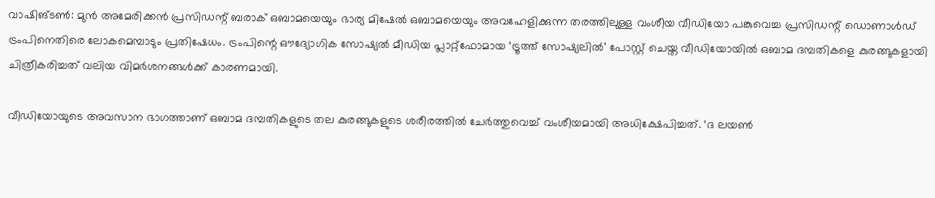വാഷിങ്ടണ്‍: മുന്‍ അമേരിക്കന്‍ പ്രസിഡന്റ് ബരാക് ഒബാമയെയും ഭാര്യ മിഷേല്‍ ഒബാമയെയും അവഹേളിക്കുന്ന തരത്തിലുള്ള വംശീയ വീഡിയോ പങ്കുവെച്ച പ്രസിഡന്റ് ഡൊണാള്‍ഡ് ട്രംപിനെതിരെ ലോകമെമ്പാടും പ്രതിഷേധം. ട്രംപിന്റെ ഔദ്യോഗിക സോഷ്യല്‍ മീഡിയ പ്ലാറ്റ്ഫോമായ ‘ട്രൂത്ത് സോഷ്യലില്‍’ പോസ്റ്റ് ചെയ്ത വീഡിയോയില്‍ ഒബാമ ദമ്പതികളെ കുരങ്ങുകളായി ചിത്രീകരിച്ചത് വലിയ വിമര്‍ശനങ്ങള്‍ക്ക് കാരണമായി.

വീഡിയോയുടെ അവസാന ഭാഗത്താണ് ഒബാമ ദമ്പതികളുടെ തല കുരങ്ങുകളുടെ ശരീരത്തില്‍ ചേര്‍ത്തുവെച്ച് വംശീയമായി അധിക്ഷേപിച്ചത്. ‘ദ ലയണ്‍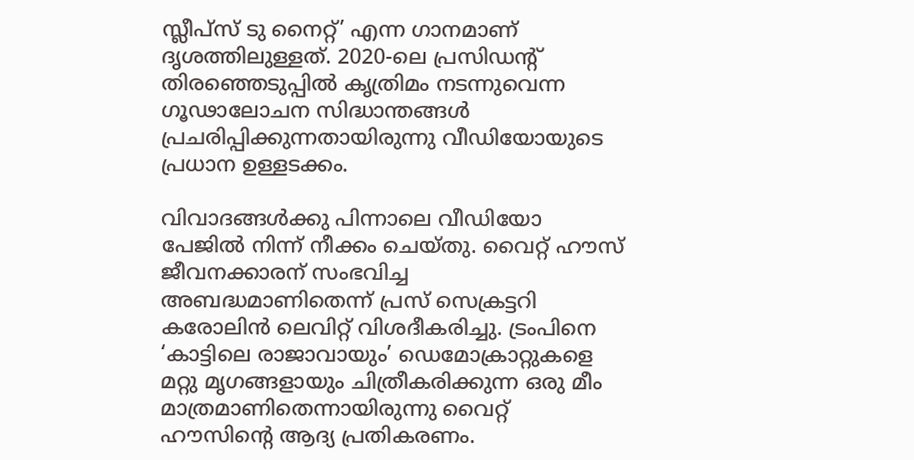സ്ലീപ്സ് ടു നൈറ്റ്’ എന്ന ഗാനമാണ് ദൃശത്തിലുള്ളത്. 2020-ലെ പ്രസിഡന്റ് തിരഞ്ഞെടുപ്പില്‍ കൃത്രിമം നടന്നുവെന്ന ഗൂഢാലോചന സിദ്ധാന്തങ്ങള്‍ പ്രചരിപ്പിക്കുന്നതായിരുന്നു വീഡിയോയുടെ പ്രധാന ഉള്ളടക്കം.

വിവാദങ്ങള്‍ക്കു പിന്നാലെ വീഡിയോ പേജില്‍ നിന്ന് നീക്കം ചെയ്തു. വൈറ്റ് ഹൗസ് ജീവനക്കാരന് സംഭവിച്ച അബദ്ധമാണിതെന്ന് പ്രസ് സെക്രട്ടറി കരോലിന്‍ ലെവിറ്റ് വിശദീകരിച്ചു. ട്രംപിനെ ‘കാട്ടിലെ രാജാവായും’ ഡെമോക്രാറ്റുകളെ മറ്റു മൃഗങ്ങളായും ചിത്രീകരിക്കുന്ന ഒരു മീം മാത്രമാണിതെന്നായിരുന്നു വൈറ്റ് ഹൗസിന്റെ ആദ്യ പ്രതികരണം.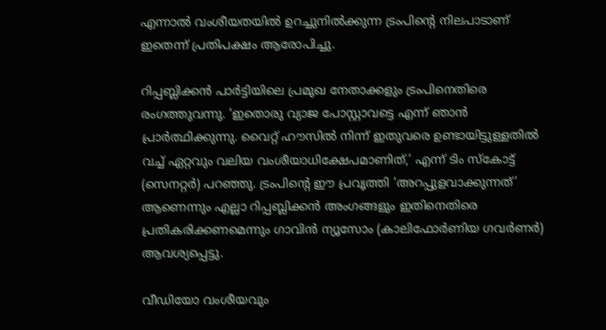എന്നാല്‍ വംശീയതയില്‍ ഉറച്ചുനില്‍ക്കുന്ന ട്രംപിന്റെ നിലപാടാണ് ഇതെന്ന് പ്രതിപക്ഷം ആരോപിച്ചു.

റിപ്പബ്ലിക്കന്‍ പാര്‍ട്ടിയിലെ പ്രമുഖ നേതാക്കളും ട്രംപിനെതിരെ രംഗത്തുവന്നു. ‘ഇതൊരു വ്യാജ പോസ്റ്റാവട്ടെ എന്ന് ഞാന്‍ പ്രാര്‍ത്ഥിക്കുന്നു. വൈറ്റ് ഹൗസില്‍ നിന്ന് ഇതുവരെ ഉണ്ടായിട്ടുള്ളതില്‍ വച്ച് ഏറ്റവും വലിയ വംശീയാധിക്ഷേപമാണിത്,’ എന്ന് ടിം സ്‌കോട്ട് (സെനറ്റര്‍) പറഞ്ഞു. ട്രംപിന്റെ ഈ പ്രവൃത്തി ‘അറപ്പുളവാക്കുന്നത്’ ആണെന്നും എല്ലാ റിപ്പബ്ലിക്കന്‍ അംഗങ്ങളും ഇതിനെതിരെ പ്രതികരിക്കണമെന്നും ഗാവിന്‍ ന്യൂസോം (കാലിഫോര്‍ണിയ ഗവര്‍ണര്‍) ആവശ്യപ്പെട്ടു.

വീഡിയോ വംശീയവും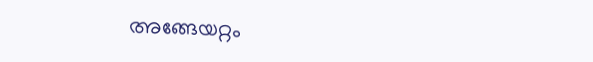അങ്ങേയറ്റം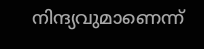നിന്ദ്യവുമാണെന്ന്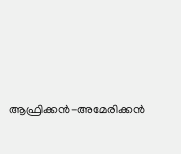ആഫ്രിക്കന്‍-അമേരിക്കന്‍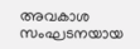അവകാശ സംഘടനയായ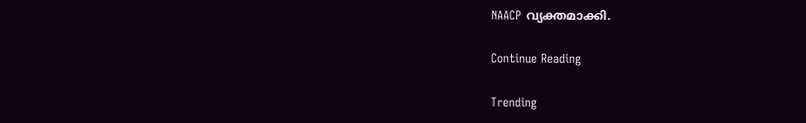NAACP വ്യക്തമാക്കി.

Continue Reading

Trending